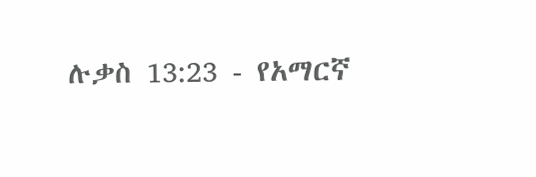ሉቃስ 13:23 - የአማርኛ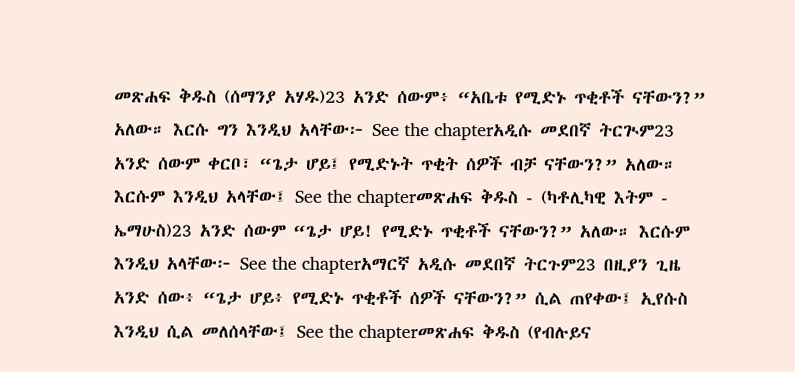መጽሐፍ ቅዱስ (ሰማንያ አሃዱ)23 አንድ ሰውም፥ “አቤቱ የሚድኑ ጥቂቶች ናቸውን?” አለው። እርሱ ግን እንዲህ አላቸው፦ See the chapterአዲሱ መደበኛ ትርጒም23 አንድ ሰውም ቀርቦ፣ “ጌታ ሆይ፤ የሚድኑት ጥቂት ሰዎች ብቻ ናቸውን?” አለው። እርሱም እንዲህ አላቸው፤ See the chapterመጽሐፍ ቅዱስ - (ካቶሊካዊ እትም - ኤማሁስ)23 አንድ ሰውም “ጌታ ሆይ! የሚድኑ ጥቂቶች ናቸውን?” አለው። እርሱም እንዲህ አላቸው፦ See the chapterአማርኛ አዲሱ መደበኛ ትርጉም23 በዚያን ጊዜ አንድ ሰው፥ “ጌታ ሆይ፥ የሚድኑ ጥቂቶች ሰዎች ናቸውን?” ሲል ጠየቀው፤ ኢየሱስ እንዲህ ሲል መለሰላቸው፤ See the chapterመጽሐፍ ቅዱስ (የብሉይና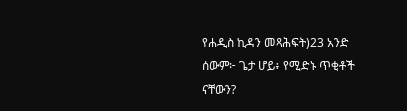የሐዲስ ኪዳን መጻሕፍት)23 አንድ ሰውም፦ ጌታ ሆይ፥ የሚድኑ ጥቂቶች ናቸውን?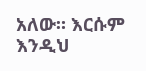አለው። እርሱም እንዲህ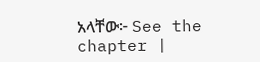አላቸው፦ See the chapter |